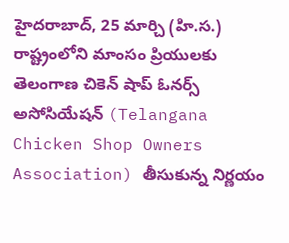హైదరాబాద్, 25 మార్చి (హి.స.)
రాష్ట్రంలోని మాంసం ప్రియులకు
తెలంగాణ చికెన్ షాప్ ఓనర్స్ అసోసియేషన్ (Telangana Chicken Shop Owners Association) తీసుకున్న నిర్ణయం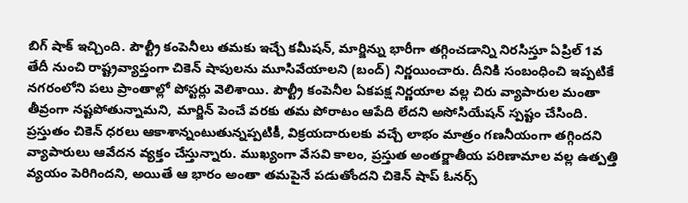బిగ్ షాక్ ఇచ్చింది. పౌల్ట్రీ కంపెనీలు తమకు ఇచ్చే కమీషన్, మార్జిన్ను భారీగా తగ్గించడాన్ని నిరసిస్తూ ఏప్రిల్ 1వ తేదీ నుంచి రాష్ట్రవ్యాప్తంగా చికెన్ షాపులను మూసివేయాలని (బంద్) నిర్ణయించారు. దీనికి సంబంధించి ఇప్పటికే నగరంలోని పలు ప్రాంతాల్లో పోస్టర్లు వెలిశాయి. పౌల్ట్రీ కంపెనీల ఏకపక్ష నిర్ణయాల వల్ల చిరు వ్యాపారుల మంతా తీవ్రంగా నష్టపోతున్నామని, మార్జిన్ పెంచే వరకు తమ పోరాటం ఆపేది లేదని అసోసియేషన్ స్పష్టం చేసింది.
ప్రస్తుతం చికెన్ ధరలు ఆకాశాన్నంటుతున్నప్పటికీ, విక్రయదారులకు వచ్చే లాభం మాత్రం గణనీయంగా తగ్గిందని వ్యాపారులు ఆవేదన వ్యక్తం చేస్తున్నారు. ముఖ్యంగా వేసవి కాలం, ప్రస్తుత అంతర్జాతీయ పరిణామాల వల్ల ఉత్పత్తి వ్యయం పెరిగిందని, అయితే ఆ భారం అంతా తమపైనే పడుతోందని చికెన్ షాప్ ఓనర్స్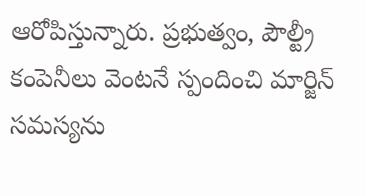ఆరోపిస్తున్నారు. ప్రభుత్వం, పౌల్ట్రీ కంపెనీలు వెంటనే స్పందించి మార్జిన్ సమస్యను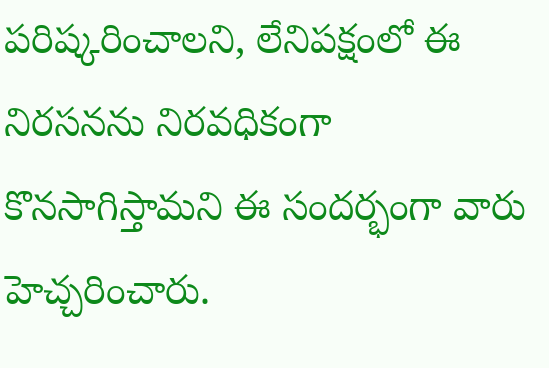పరిష్కరించాలని, లేనిపక్షంలో ఈ నిరసనను నిరవధికంగా కొనసాగిస్తామని ఈ సందర్భంగా వారు హెచ్చరించారు.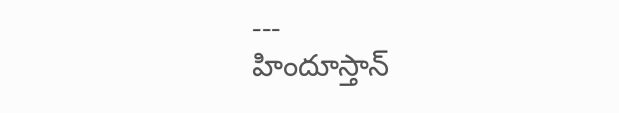---
హిందూస్తాన్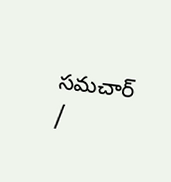సమచార్ /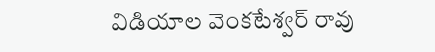విడియాల వెంకటేశ్వర్ రావు